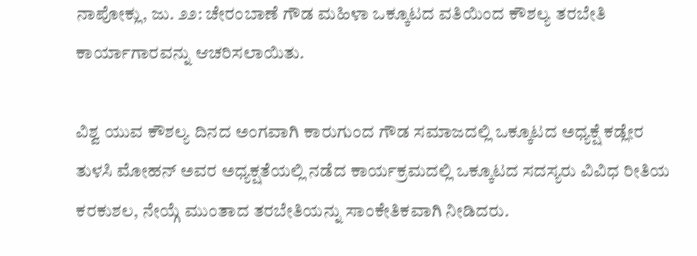ನಾಪೋಕ್ಲು, ಜು. ೨೨: ಚೇರಂಬಾಣೆ ಗೌಡ ಮಹಿಳಾ ಒಕ್ಕೂಟದ ವತಿಯಿಂದ ಕೌಶಲ್ಯ ತರಬೇತಿ ಕಾರ್ಯಾಗಾರವನ್ನು ಆಚರಿಸಲಾಯಿತು.

ವಿಶ್ವ ಯುವ ಕೌಶಲ್ಯ ದಿನದ ಅಂಗವಾಗಿ ಕಾರುಗುಂದ ಗೌಡ ಸಮಾಜದಲ್ಲಿ ಒಕ್ಕೂಟದ ಅಧ್ಯಕ್ಷೆ ಕಡ್ಲೇರ ತುಳಸಿ ಮೋಹನ್ ಅವರ ಅಧ್ಯಕ್ಷತೆಯಲ್ಲಿ ನಡೆದ ಕಾರ್ಯಕ್ರಮದಲ್ಲಿ ಒಕ್ಕೂಟದ ಸದಸ್ಯರು ವಿವಿಧ ರೀತಿಯ ಕರಕುಶಲ, ನೇಯ್ಗೆ ಮುಂತಾದ ತರಬೇತಿಯನ್ನು ಸಾಂಕೇತಿಕವಾಗಿ ನೀಡಿದರು.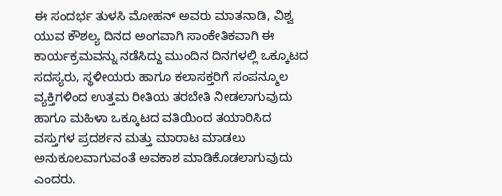ಈ ಸಂದರ್ಭ ತುಳಸಿ ಮೋಹನ್ ಅವರು ಮಾತನಾಡಿ, ವಿಶ್ವ ಯುವ ಕೌಶಲ್ಯ ದಿನದ ಅಂಗವಾಗಿ ಸಾಂಕೇತಿಕವಾಗಿ ಈ ಕಾರ್ಯಕ್ರಮವನ್ನು ನಡೆಸಿದ್ದು ಮುಂದಿನ ದಿನಗಳಲ್ಲಿ ಒಕ್ಕೂಟದ ಸದಸ್ಯರು, ಸ್ಥಳೀಯರು ಹಾಗೂ ಕಲಾಸಕ್ತರಿಗೆ ಸಂಪನ್ಮೂಲ ವ್ಯಕ್ತಿಗಳಿಂದ ಉತ್ತಮ ರೀತಿಯ ತರಬೇತಿ ನೀಡಲಾಗುವುದು ಹಾಗೂ ಮಹಿಳಾ ಒಕ್ಕೂಟದ ವತಿಯಿಂದ ತಯಾರಿಸಿದ ವಸ್ತುಗಳ ಪ್ರದರ್ಶನ ಮತ್ತು ಮಾರಾಟ ಮಾಡಲು ಅನುಕೂಲವಾಗುವಂತೆ ಅವಕಾಶ ಮಾಡಿಕೊಡಲಾಗುವುದು ಎಂದರು.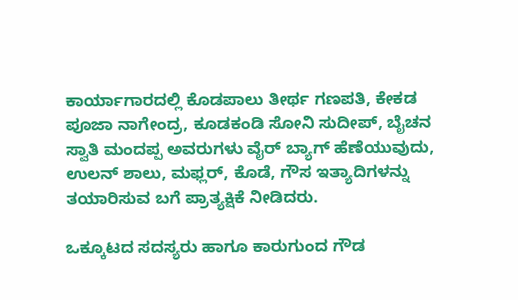ಕಾರ್ಯಾಗಾರದಲ್ಲಿ ಕೊಡಪಾಲು ತೀರ್ಥ ಗಣಪತಿ, ಕೇಕಡ ಪೂಜಾ ನಾಗೇಂದ್ರ, ಕೂಡಕಂಡಿ ಸೋನಿ ಸುದೀಪ್, ಬೈಚನ ಸ್ವಾತಿ ಮಂದಪ್ಪ ಅವರುಗಳು ವೈರ್ ಬ್ಯಾಗ್ ಹೆಣೆಯುವುದು, ಉಲನ್ ಶಾಲು, ಮಫ್ಲರ್, ಕೊಡೆ, ಗೌಸ ಇತ್ಯಾದಿಗಳನ್ನು ತಯಾರಿಸುವ ಬಗೆ ಪ್ರಾತ್ಯಕ್ಷಿಕೆ ನೀಡಿದರು.

ಒಕ್ಕೂಟದ ಸದಸ್ಯರು ಹಾಗೂ ಕಾರುಗುಂದ ಗೌಡ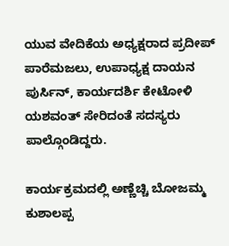ಯುವ ವೇದಿಕೆಯ ಅಧ್ಯಕ್ಷರಾದ ಪ್ರದೀಪ್ ಪಾರೆಮಜಲು, ಉಪಾಧ್ಯಕ್ಷ ದಾಯನ ಪುರ್ಸಿನ್, ಕಾರ್ಯದರ್ಶಿ ಕೇಟೋಳಿ ಯಶವಂತ್ ಸೇರಿದಂತೆ ಸದಸ್ಯರು ಪಾಲ್ಗೊಂಡಿದ್ದರು.

ಕಾರ್ಯಕ್ರಮದಲ್ಲಿ ಅಣ್ಣೆಚ್ಚಿ ಬೋಜಮ್ಮ ಕುಶಾಲಪ್ಪ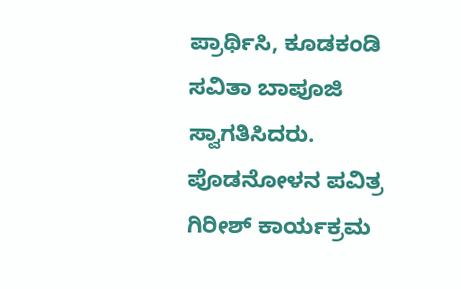ಪ್ರಾರ್ಥಿಸಿ, ಕೂಡಕಂಡಿ ಸವಿತಾ ಬಾಪೂಜಿ ಸ್ವಾಗತಿಸಿದರು. ಪೊಡನೋಳನ ಪವಿತ್ರ ಗಿರೀಶ್ ಕಾರ್ಯಕ್ರಮ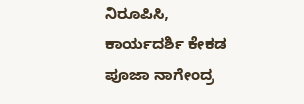ನಿರೂಪಿಸಿ, ಕಾರ್ಯದರ್ಶಿ ಕೇಕಡ ಪೂಜಾ ನಾಗೇಂದ್ರ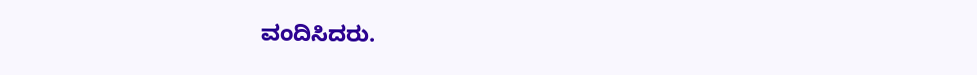ವಂದಿಸಿದರು.